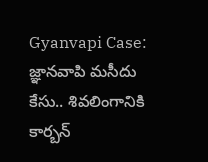Gyanvapi Case: జ్ఞానవాపి మసీదు కేసు.. శివలింగానికి కార్బన్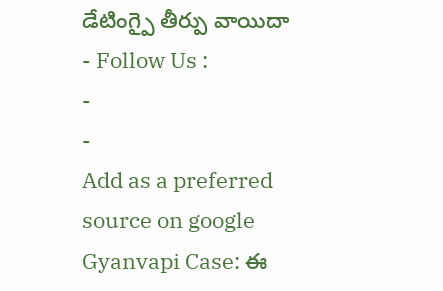డేటింగ్పై తీర్పు వాయిదా
- Follow Us :
-
-
Add as a preferred
source on google
Gyanvapi Case: ఈ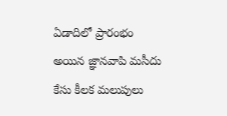ఏడాదిలో ప్రారంభం అయిన జ్ఞానవాపి మసీదు కేసు కీలక మలుపులు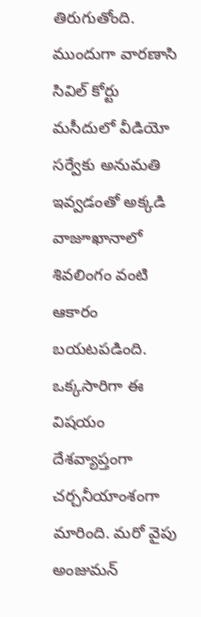తిరుగుతోంది. ముందుగా వారణాసి సివిల్ కోర్టు మసీదులో వీడియో సర్వేకు అనుమతి ఇవ్వడంతో అక్కడి వాజూఖానాలో శివలింగం వంటి ఆకారం బయటపడింది. ఒక్కసారిగా ఈ విషయం దేశవ్యాప్తంగా చర్చనీయాంశంగా మారింది. మరో వైపు అంజుమన్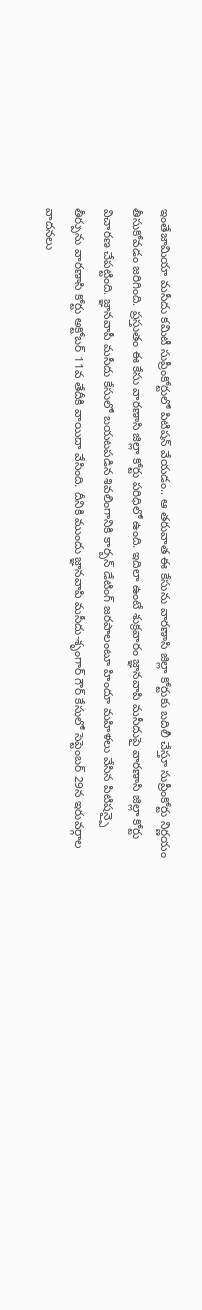ఇంతేజామియా మసీదు కమిటీ సుప్రీంకోర్టులో పిటిషన్ వేయడం.. ఆ తరువాత ఈ కేసును వారణాసి జిల్లా కోర్టుకు బదిలీ చేస్తూ సుప్రీంకోర్టు నిర్ణయం తీసుకోవడం జరిగింది. ప్రస్తుతం ఈ కేసు వారణాసి జిల్లా కోర్టు పరిధిలో ఉంది. ఇదిలా ఉంటే శుక్రవారం జ్ఞానవాపి మసీదుపై వారణాసి జిల్లా కోర్టు విచారణ చేపట్టింది. జ్ఞానవాపీ మసీదు కేసులో బయటపడిన శివలింగానికి కార్బన్ డేటింగ్ జరపాలంటూ హిందూ మహిళలు వేసిన పిటిషన్పై తీర్పును వారణాసి కోర్టు అక్టోబర్ 11వ తేదీకి వాయిదా వేసింది. దీనికి ముందు జ్ఞానవాపి మసీదు-శృంగార్ గౌర్ కేసులో సెప్టెంబర్ 29న ఇరువర్గాల వాదనలు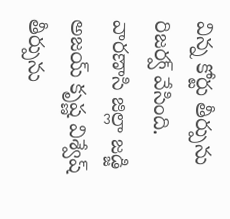విన్న కోర్టు తీర్పును రిజర్వ్ వేసింది. వారణాసి జిల్లా జడ్జి అజయ్ కృష్ణ విశ్వేష్ తీర్పును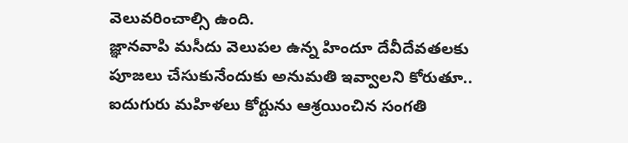వెలువరించాల్సి ఉంది.
జ్ఞానవాపి మసీదు వెలుపల ఉన్న హిందూ దేవీదేవతలకు పూజలు చేసుకునేందుకు అనుమతి ఇవ్వాలని కోరుతూ.. ఐదుగురు మహిళలు కోర్టును ఆశ్రయించిన సంగతి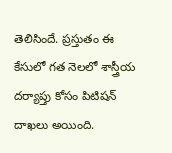తెలిసిందే. ప్రస్తుతం ఈ కేసులో గత నెలలో శాస్త్రీయ దర్యాప్తు కోసం పిటిషన్ దాఖలు అయింది.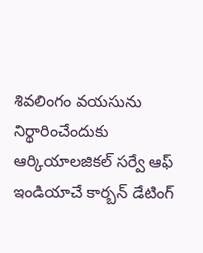శివలింగం వయసును నిర్థారించేందుకు ఆర్కియాలజికల్ సర్వే ఆఫ్ ఇండియాచే కార్బన్ డేటింగ్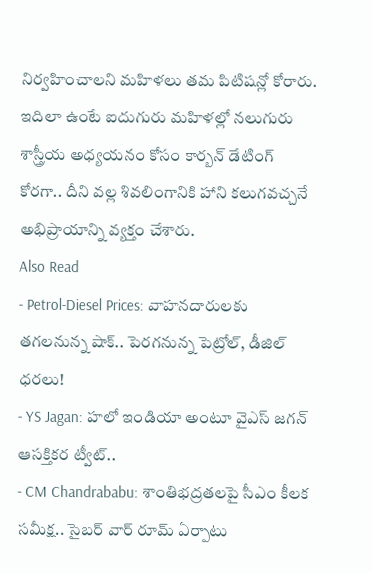నిర్వహించాలని మహిళలు తమ పిటిషన్లో కోరారు. ఇదిలా ఉంటే ఐదుగురు మహిళల్లో నలుగురు శాస్త్రీయ అధ్యయనం కోసం కార్బన్ డేటింగ్ కోరగా.. దీని వల్ల శివలింగానికి హాని కలుగవచ్చనే అభిప్రాయాన్ని వ్యక్తం చేశారు.
Also Read
- Petrol-Diesel Prices: వాహనదారులకు తగలనున్న షాక్.. పెరగనున్న పెట్రోల్, డీజిల్ ధరలు!
- YS Jagan: హలో ఇండియా అంటూ వైఎస్ జగన్ ఆసక్తికర ట్వీట్..
- CM Chandrababu: శాంతిభద్రతలపై సీఎం కీలక సమీక్ష.. సైబర్ వార్ రూమ్ ఏర్పాటు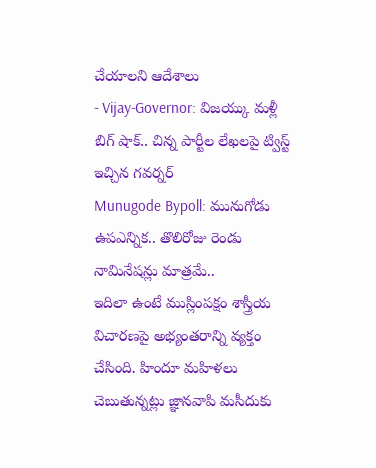చేయాలని ఆదేశాలు
- Vijay-Governor: విజయ్కు మళ్లీ బిగ్ షాక్.. చిన్న పార్టీల లేఖలపై ట్విస్ట్ ఇచ్చిన గవర్నర్
Munugode Bypoll: మునుగోడు ఉపఎన్నిక.. తొలిరోజు రెండు నామినేషన్లు మాత్రమే..
ఇదిలా ఉంటే ముస్లింపక్షం శాస్త్రీయ విచారణపై అభ్యంతరాన్ని వ్యక్తం చేసింది. హిందూ మహిళలు చెబుతున్నట్లు జ్ఞానవాపి మసీదుకు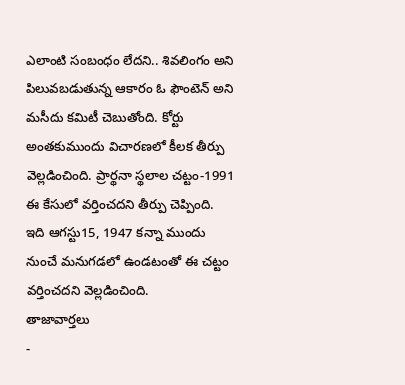ఎలాంటి సంబంధం లేదని.. శివలింగం అని పిలువబడుతున్న ఆకారం ఓ ఫౌంటెన్ అని మసీదు కమిటీ చెబుతోంది. కోర్టు అంతకుముందు విచారణలో కీలక తీర్పు వెల్లడించింది. ప్రార్థనా స్థలాల చట్టం-1991 ఈ కేసులో వర్తించదని తీర్పు చెప్పింది. ఇది ఆగస్టు15, 1947 కన్నా ముందు నుంచే మనుగడలో ఉండటంతో ఈ చట్టం వర్తించదని వెల్లడించింది.
తాజావార్తలు
-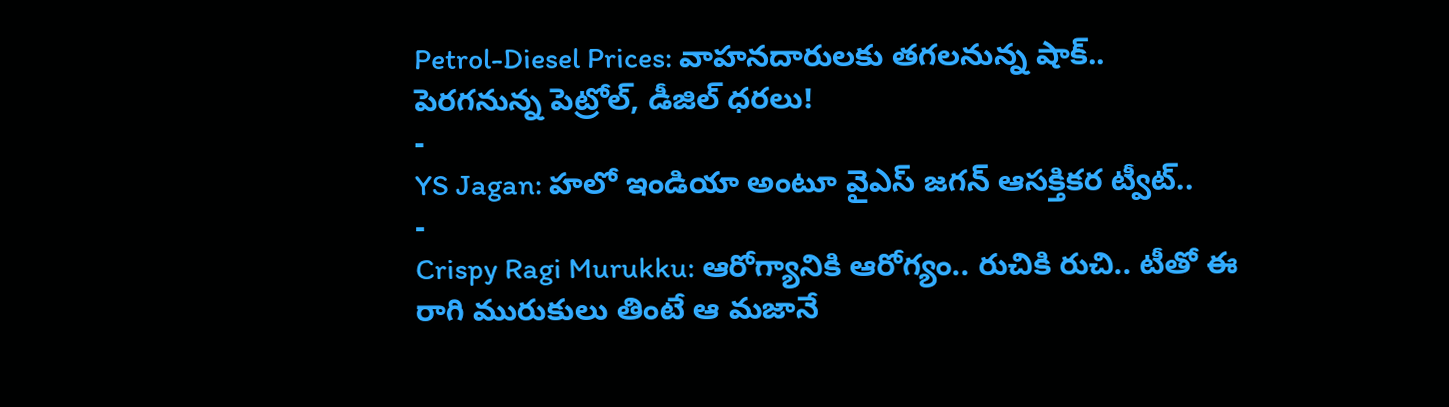Petrol-Diesel Prices: వాహనదారులకు తగలనున్న షాక్.. పెరగనున్న పెట్రోల్, డీజిల్ ధరలు!
-
YS Jagan: హలో ఇండియా అంటూ వైఎస్ జగన్ ఆసక్తికర ట్వీట్..
-
Crispy Ragi Murukku: ఆరోగ్యానికి ఆరోగ్యం.. రుచికి రుచి.. టీతో ఈ రాగి మురుకులు తింటే ఆ మజానే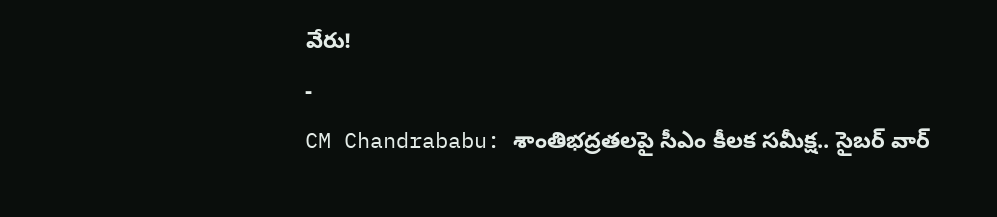వేరు!
-
CM Chandrababu: శాంతిభద్రతలపై సీఎం కీలక సమీక్ష.. సైబర్ వార్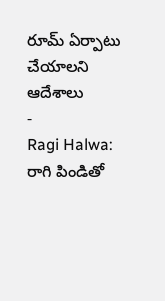రూమ్ ఏర్పాటు చేయాలని ఆదేశాలు
-
Ragi Halwa: రాగి పిండితో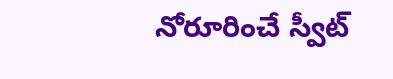నోరూరించే స్వీట్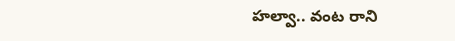హల్వా.. వంట రాని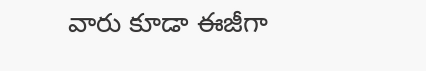వారు కూడా ఈజీగా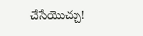చేసేయొచ్చు!